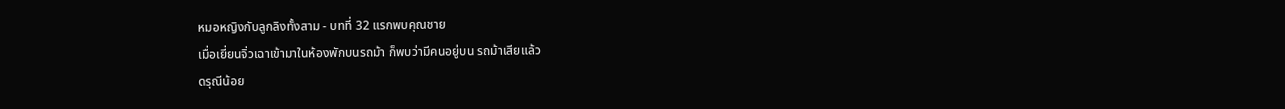หมอหญิงกับลูกลิงทั้งสาม - บทที่ 32 แรกพบคุณชาย
เมื่อเยี่ยนจิ่วเฉาเข้ามาในห้องพักบนรถม้า ก็พบว่ามีคนอยู่บน รถม้าเสียแล้ว
ดรุณีน้อย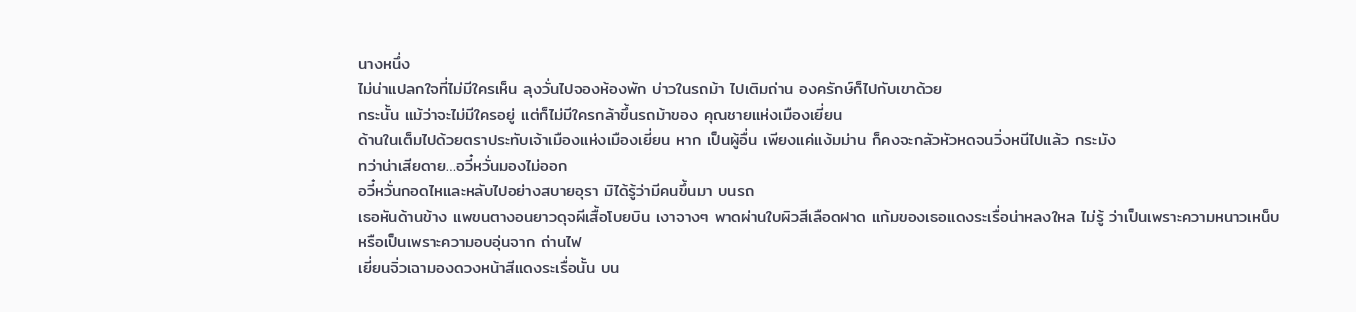นางหนึ่ง
ไม่น่าแปลกใจที่ไม่มีใครเห็น ลุงวั่นไปจองห้องพัก บ่าวในรถม้า ไปเติมถ่าน องครักษ์ก็ไปกับเขาด้วย
กระนั้น แม้ว่าจะไม่มีใครอยู่ แต่ก็ไม่มีใครกล้าขึ้นรถม้าของ คุณชายแห่งเมืองเยี่ยน
ด้านในเต็มไปด้วยตราประทับเจ้าเมืองแห่งเมืองเยี่ยน หาก เป็นผู้อื่น เพียงแค่แง้มม่าน ก็คงจะกลัวหัวหดจนวิ่งหนีไปแล้ว กระมัง
ทว่าน่าเสียดาย…อวี๋หวั่นมองไม่ออก
อวี๋หวั่นกอดไหและหลับไปอย่างสบายอุรา มิได้รู้ว่ามีคนขึ้นมา บนรถ
เธอหันด้านข้าง แพขนตางอนยาวดุจผีเสื้อโบยบิน เงาจางๆ พาดผ่านใบผิวสีเลือดฝาด แก้มของเธอแดงระเรื่อน่าหลงใหล ไม่รู้ ว่าเป็นเพราะความหนาวเหน็บ หรือเป็นเพราะความอบอุ่นจาก ถ่านไฟ
เยี่ยนจิ่วเฉามองดวงหน้าสีแดงระเรื่อนั้น บน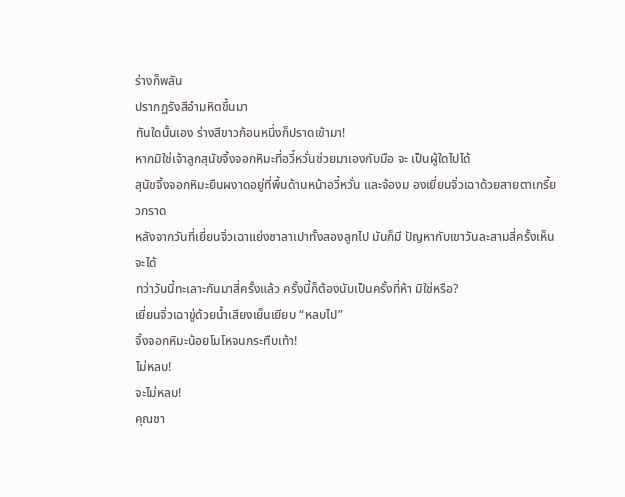ร่างก็พลัน
ปรากฏรังสีอำมหิตขึ้นมา
ทันใดนั้นเอง ร่างสีขาวก้อนหนึ่งก็ปราดเข้ามา!
หากมิใช่เจ้าลูกสุนัขจิ้งจอกหิมะที่อวี๋หวั่นช่วยมาเองกับมือ จะ เป็นผู้ใดไปได้
สุนัขจิ้งจอกหิมะยืนผงาดอยู่ที่พื้นด้านหน้าอวี๋หวั่น และจ้องม องเยี่ยนจิ่วเฉาด้วยสายตาเกรี้ยวกราด
หลังจากวันที่เยี่ยนจิ่วเฉาแย่งซาลาเปาทั้งสองลูกไป มันก็มี ปัญหากับเขาวันละสามสี่ครั้งเห็นจะได้
ทว่าวันนี้ทะเลาะกันมาสี่ครั้งแล้ว ครั้งนี้ก็ต้องนับเป็นครั้งที่ห้า มิใช่หรือ?
เยี่ยนจิ่วเฉาขู่ด้วยนํ้าเสียงเย็นเยียบ “หลบไป”
จิ้งจอกหิมะน้อยโมโหจนกระทืบเท้า!
ไม่หลบ!
จะไม่หลบ!
คุณชา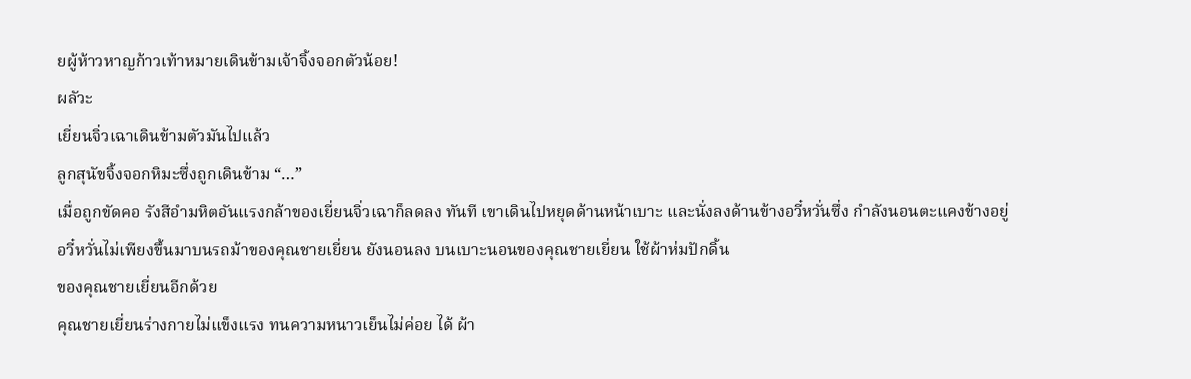ยผู้ห้าวหาญก้าวเท้าหมายเดินข้ามเจ้าจิ้งจอกตัวน้อย!
ผลัวะ
เยี่ยนจิ่วเฉาเดินข้ามตัวมันไปแล้ว
ลูกสุนัขจิ้งจอกหิมะซึ่งถูกเดินข้าม “…”
เมื่อถูกขัดคอ รังสีอำมหิตอันแรงกล้าของเยี่ยนจิ่วเฉาก็ลดลง ทันที เขาเดินไปหยุดด้านหน้าเบาะ และนั่งลงด้านข้างอวี๋หวั่นซึ่ง กำลังนอนตะแคงข้างอยู่
อวี๋หวั่นไม่เพียงขึ้นมาบนรถม้าของคุณชายเยี่ยน ยังนอนลง บนเบาะนอนของคุณชายเยี่ยน ใช้ผ้าห่มปักดิ้น
ของคุณชายเยี่ยนอีกด้วย
คุณชายเยี่ยนร่างกายไม่แข็งแรง ทนความหนาวเย็นไม่ค่อย ได้ ผ้า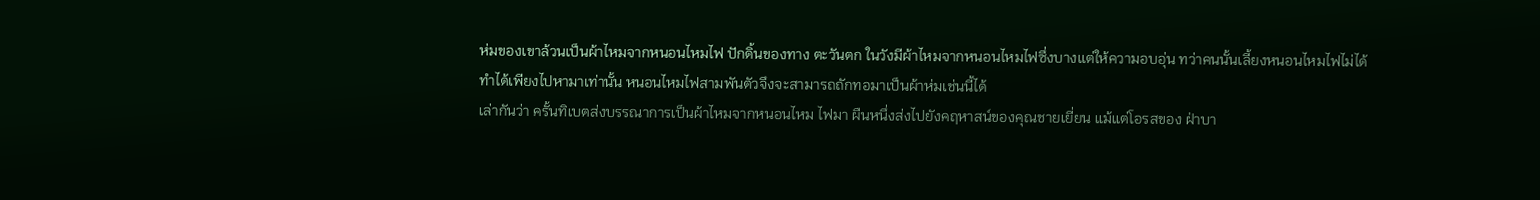ห่มของเขาล้วนเป็นผ้าไหมจากหนอนไหมไฟ ปักดิ้นของทาง ตะวันตก ในวังมีผ้าไหมจากหนอนไหมไฟซึ่งบางแต่ให้ความอบอุ่น ทว่าคนนั้นเลี้ยงหนอนไหมไฟไม่ได้ ทำได้เพียงไปหามาเท่านั้น หนอนไหมไฟสามพันตัวจึงจะสามารถถักทอมาเป็นผ้าห่มเช่นนี้ได้
เล่ากันว่า ครั้นทิเบตส่งบรรณาการเป็นผ้าไหมจากหนอนไหม ไฟมา ผืนหนึ่งส่งไปยังคฤหาสน์ของคุณชายเยี่ยน แม้แต่โอรสของ ฝ่าบา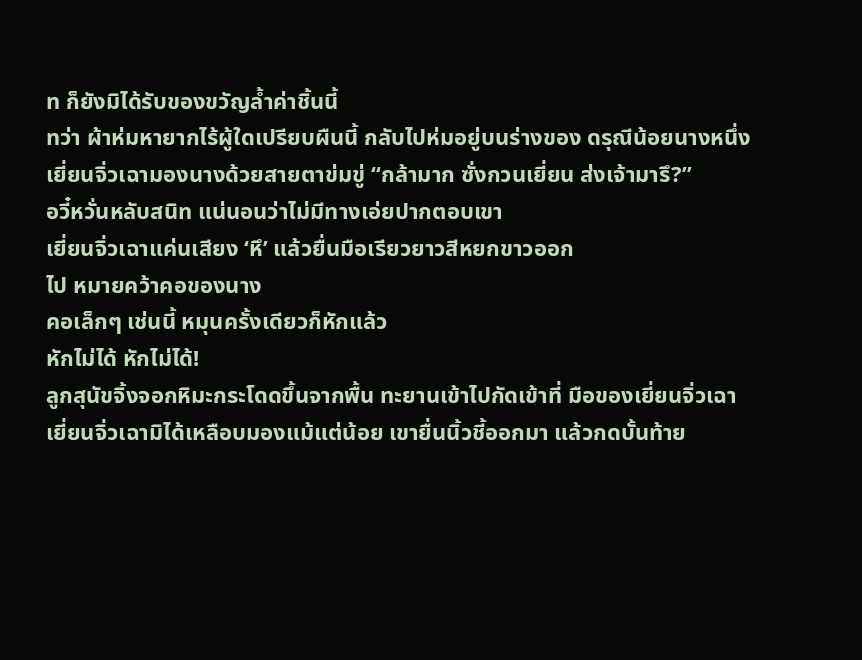ท ก็ยังมิได้รับของขวัญลํ้าค่าชิ้นนี้
ทว่า ผ้าห่มหายากไร้ผู้ใดเปรียบผืนนี้ กลับไปห่มอยู่บนร่างของ ดรุณีน้อยนางหนึ่ง
เยี่ยนจิ่วเฉามองนางด้วยสายตาข่มขู่ “กล้ามาก ซั่งกวนเยี่ยน ส่งเจ้ามารึ?”
อวี๋หวั่นหลับสนิท แน่นอนว่าไม่มีทางเอ่ยปากตอบเขา
เยี่ยนจิ่วเฉาแค่นเสียง ‘หึ’ แล้วยื่นมือเรียวยาวสีหยกขาวออก
ไป หมายคว้าคอของนาง
คอเล็กๆ เช่นนี้ หมุนครั้งเดียวก็หักแล้ว
หักไม่ได้ หักไม่ได้!
ลูกสุนัขจิ้งจอกหิมะกระโดดขึ้นจากพื้น ทะยานเข้าไปกัดเข้าที่ มือของเยี่ยนจิ่วเฉา
เยี่ยนจิ่วเฉามิได้เหลือบมองแม้แต่น้อย เขายื่นนิ้วชี้ออกมา แล้วกดบั้นท้าย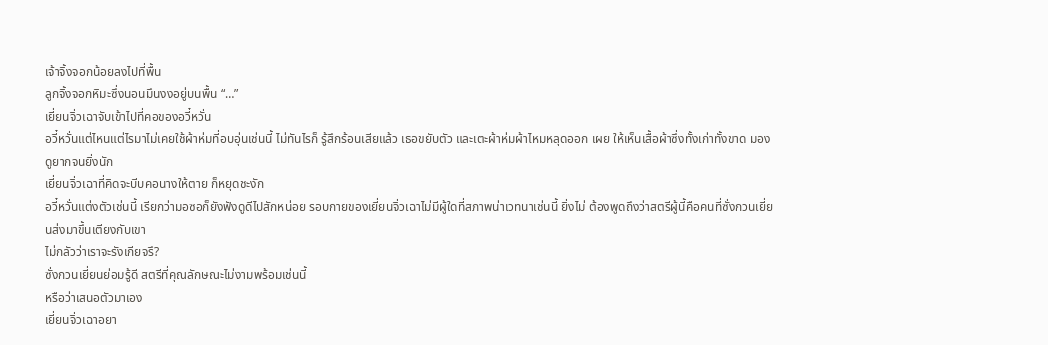เจ้าจิ้งจอกน้อยลงไปที่พื้น
ลูกจิ้งจอกหิมะซึ่งนอนมึนงงอยู่บนพื้น “…”
เยี่ยนจิ่วเฉาจับเข้าไปที่คอของอวี๋หวั่น
อวี๋หวั่นแต่ไหนแต่ไรมาไม่เคยใช้ผ้าห่มที่อบอุ่นเช่นนี้ ไม่ทันไรก็ รู้สึกร้อนเสียแล้ว เธอขยับตัว และเตะผ้าห่มผ้าไหมหลุดออก เผย ให้เห็นเสื้อผ้าซึ่งทั้งเก่าทั้งขาด มองดูยากจนยิ่งนัก
เยี่ยนจิ่วเฉาที่คิดจะบีบคอนางให้ตาย ก็หยุดชะงัก
อวี๋หวั่นแต่งตัวเช่นนี้ เรียกว่ามอซอก็ยังฟังดูดีไปสักหน่อย รอบกายของเยี่ยนจิ่วเฉาไม่มีผู้ใดที่สภาพน่าเวทนาเช่นนี้ ยิ่งไม่ ต้องพูดถึงว่าสตรีผู้นี้คือคนที่ซั่งกวนเยี่ยนส่งมาขึ้นเตียงกับเขา
ไม่กลัวว่าเราจะรังเกียจรึ?
ซั่งกวนเยี่ยนย่อมรู้ดี สตรีที่คุณลักษณะไม่งามพร้อมเช่นนี้
หรือว่าเสนอตัวมาเอง
เยี่ยนจิ่วเฉาอยา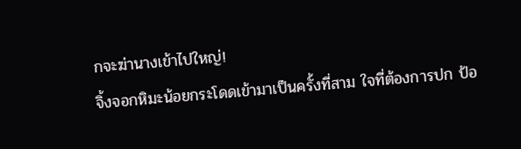กจะฆ่านางเข้าไปใหญ่!
จิ้งจอกหิมะน้อยกระโดดเข้ามาเป็นครั้งที่สาม ใจที่ต้องการปก ป้อ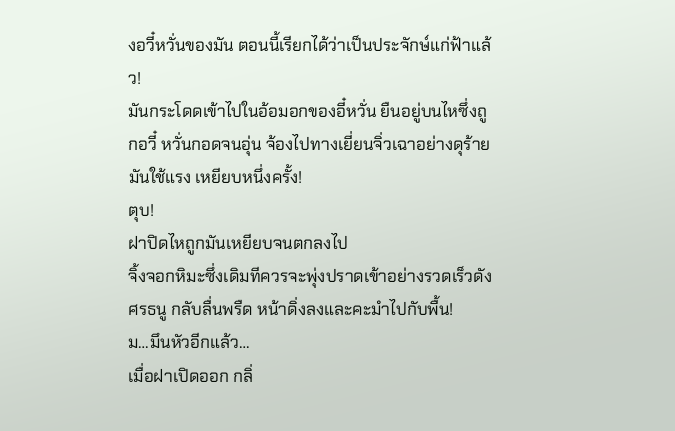งอวี๋หวั่นของมัน ตอนนี้เรียกได้ว่าเป็นประจักษ์แก่ฟ้าแล้ว!
มันกระโดดเข้าไปในอ้อมอกของอี๋หวั่น ยืนอยู่บนไหซึ่งถูกอวี๋ หวั่นกอดจนอุ่น จ้องไปทางเยี่ยนจิ่วเฉาอย่างดุร้าย มันใช้แรง เหยียบหนึ่งครั้ง!
ตุบ!
ฝาปิดไหถูกมันเหยียบจนตกลงไป
จิ้งจอกหิมะซึ่งเดิมทีควรจะพุ่งปราดเข้าอย่างรวดเร็วดังศรธนู กลับลื่นพรืด หน้าดิ่งลงและคะมำไปกับพื้น!
ม…มึนหัวอีกแล้ว…
เมื่อฝาเปิดออก กลิ่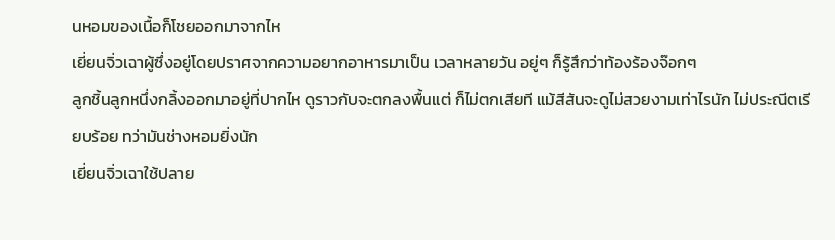นหอมของเนื้อก็โชยออกมาจากไห
เยี่ยนจิ่วเฉาผู้ซึ่งอยู่โดยปราศจากความอยากอาหารมาเป็น เวลาหลายวัน อยู่ๆ ก็รู้สึกว่าท้องร้องจ๊อกๆ
ลูกชิ้นลูกหนึ่งกลิ้งออกมาอยู่ที่ปากไห ดูราวกับจะตกลงพื้นแต่ ก็ไม่ตกเสียที แม้สีสันจะดูไม่สวยงามเท่าไรนัก ไม่ประณีตเรียบร้อย ทว่ามันช่างหอมยิ่งนัก
เยี่ยนจิ่วเฉาใช้ปลาย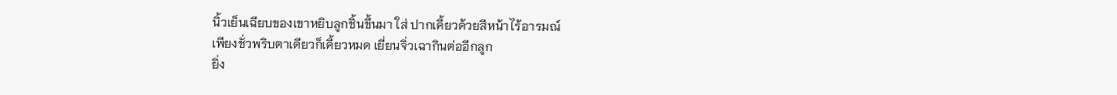นิ้วเย็นเฉียบของเขาหยิบลูกชิ้นขึ้นมา ใส่ ปากเคี้ยวด้วยสีหน้าไร้อารมณ์
เพียงชั่วพริบตาเดียวก็เคี้ยวหมด เยี่ยนจิ่วเฉากินต่ออีกลูก
ยิ่ง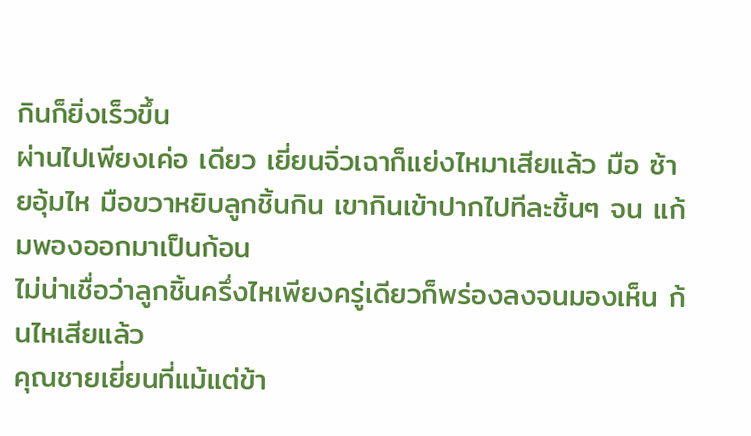กินก็ยิ่งเร็วขึ้น
ผ่านไปเพียงเค่อ เดียว เยี่ยนจิ่วเฉาก็แย่งไหมาเสียแล้ว มือ ซ้ายอุ้มไห มือขวาหยิบลูกชิ้นกิน เขากินเข้าปากไปทีละชิ้นๆ จน แก้มพองออกมาเป็นก้อน
ไม่น่าเชื่อว่าลูกชิ้นครึ่งไหเพียงครู่เดียวก็พร่องลงจนมองเห็น ก้นไหเสียแล้ว
คุณชายเยี่ยนที่แม้แต่ข้า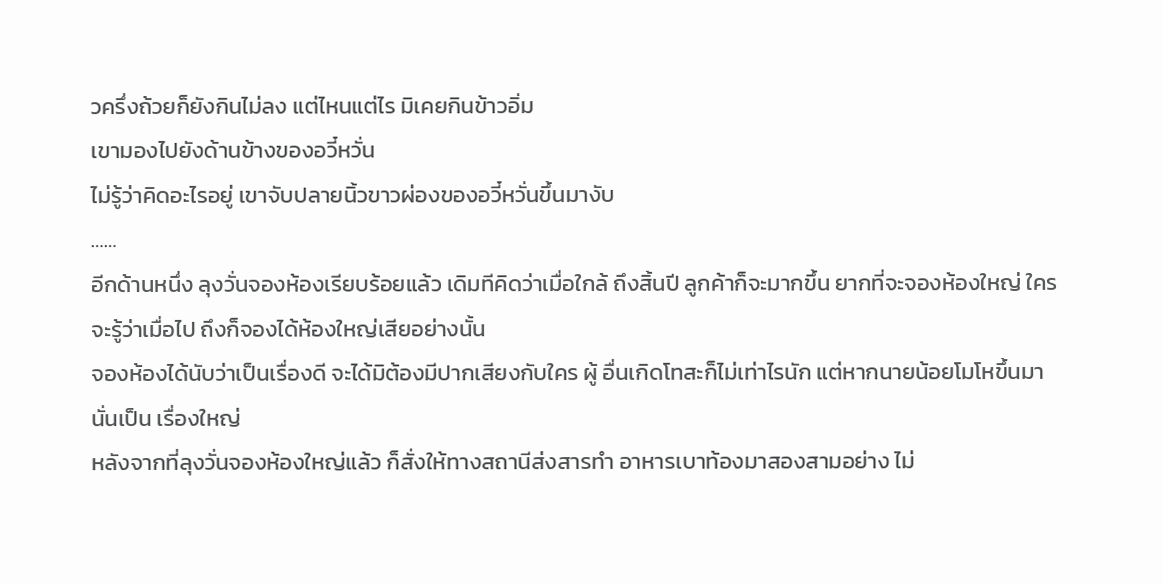วครึ่งถ้วยก็ยังกินไม่ลง แต่ไหนแต่ไร มิเคยกินข้าวอิ่ม
เขามองไปยังด้านข้างของอวี๋หวั่น
ไม่รู้ว่าคิดอะไรอยู่ เขาจับปลายนิ้วขาวผ่องของอวี๋หวั่นขึ้นมางับ
……
อีกด้านหนึ่ง ลุงวั่นจองห้องเรียบร้อยแล้ว เดิมทีคิดว่าเมื่อใกล้ ถึงสิ้นปี ลูกค้าก็จะมากขึ้น ยากที่จะจองห้องใหญ่ ใครจะรู้ว่าเมื่อไป ถึงก็จองได้ห้องใหญ่เสียอย่างนั้น
จองห้องได้นับว่าเป็นเรื่องดี จะได้มิต้องมีปากเสียงกับใคร ผู้ อื่นเกิดโทสะก็ไม่เท่าไรนัก แต่หากนายน้อยโมโหขึ้นมา นั่นเป็น เรื่องใหญ่
หลังจากที่ลุงวั่นจองห้องใหญ่แล้ว ก็สั่งให้ทางสถานีส่งสารทำ อาหารเบาท้องมาสองสามอย่าง ไม่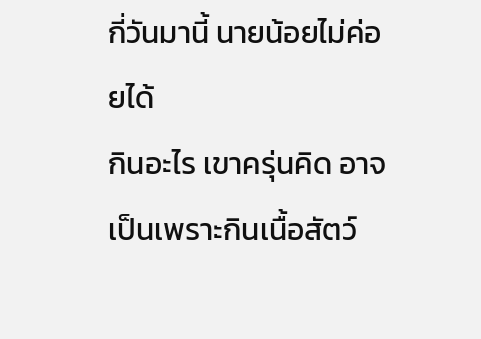กี่วันมานี้ นายน้อยไม่ค่อยได้
กินอะไร เขาครุ่นคิด อาจเป็นเพราะกินเนื้อสัตว์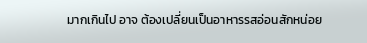มากเกินไป อาจ ต้องเปลี่ยนเป็นอาหารรสอ่อนสักหน่อย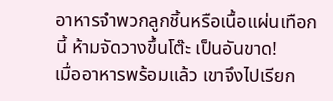อาหารจำพวกลูกชิ้นหรือเนื้อแผ่นเทือกนี้ ห้ามจัดวางขึ้นโต๊ะ เป็นอันขาด!
เมื่ออาหารพร้อมแล้ว เขาจึงไปเรียก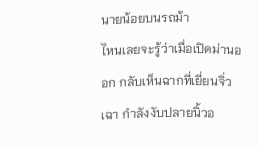นายน้อยบนรถม้า
ไหนเลยจะรู้ว่าเมื่อเปิดม่านออก กลับเห็นฉากที่เยี่ยนจิ่วเฉา กำลังงับปลายนิ้วอ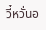วี๋หวั่นอ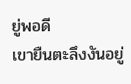ยู่พอดี
เขายืนตะลึงงันอยู่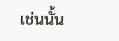เช่นนั้น